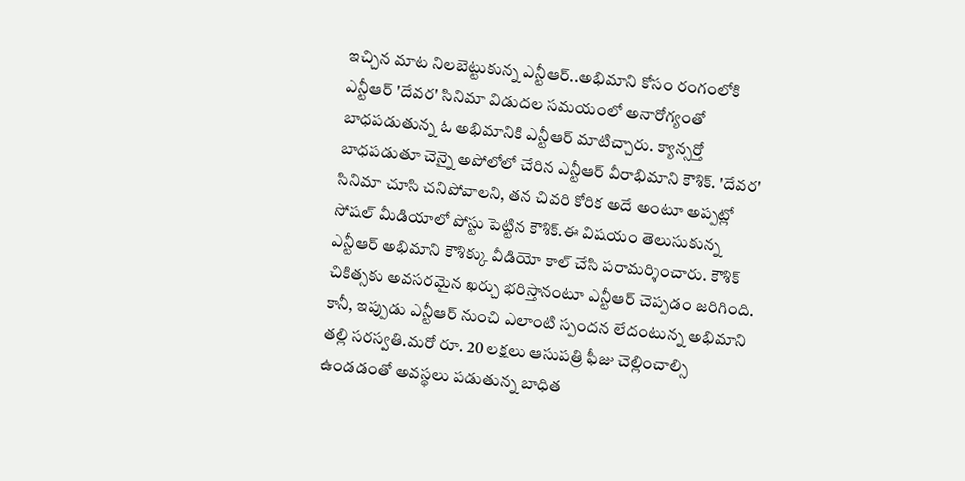ఇచ్చిన మాట నిలబెట్టుకున్న ఎన్టీఆర్..అభిమాని కోసం రంగంలోకి
ఎన్టీఆర్ 'దేవర' సినిమా విడుదల సమయంలో అనారోగ్యంతో బాధపడుతున్న ఓ అభిమానికి ఎన్టీఆర్ మాటిచ్చారు. క్యాన్సర్తో బాధపడుతూ చెన్నై అపోలోలో చేరిన ఎన్టీఆర్ వీరాభిమాని కౌశిక్. 'దేవర' సినిమా చూసి చనిపోవాలని, తన చివరి కోరిక అదే అంటూ అప్పట్లో సోషల్ మీడియాలో పోస్టు పెట్టిన కౌశిక్.ఈ విషయం తెలుసుకున్న ఎన్టీఆర్ అభిమాని కౌశిక్కు వీడియో కాల్ చేసి పరామర్శించారు. కౌశిక్ చికిత్సకు అవసరమైన ఖర్చు భరిస్తానంటూ ఎన్టీఆర్ చెప్పడం జరిగింది.
కానీ, ఇప్పుడు ఎన్టీఆర్ నుంచి ఎలాంటి స్పందన లేదంటున్న అభిమాని తల్లి సరస్వతి.మరో రూ. 20 లక్షలు ఆసుపత్రి ఫీజు చెల్లించాల్సి ఉండడంతో అవస్థలు పడుతున్న బాధిత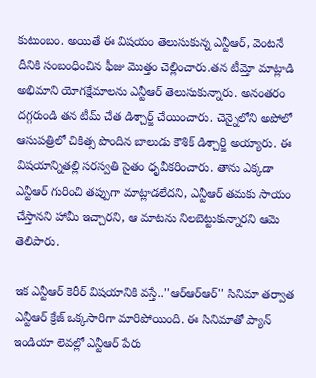కుటుంబం. అయితే ఈ విషయం తెలుసుకున్న ఎన్టీఆర్, వెంటనే దీనికి సంబంధించిన ఫీజు మొత్తం చెల్లించారు.తన టీమ్తో మాట్లాడి అభిమాని యోగక్షేమాలను ఎన్టీఆర్ తెలుసుకున్నారు. అనంతరం దగ్గరుండి తన టీమ్ చేత డిశ్చార్జ్ చేయించారు. చెన్నైలోని అపోలో ఆసుపత్రిలో చికిత్స పొందిన బాలుడు కౌశిక్ డిశ్చార్జి అయ్యారు. ఈ విషయాన్నితల్లి సరస్వతి సైతం ధృవీకరించారు. తాను ఎక్కడా ఎన్టీఆర్ గురించి తప్పుగా మాట్లాడలేదని, ఎన్టీఆర్ తమకు సాయం చేస్తానని హామీ ఇచ్చారని, ఆ మాటను నిలబెట్టుకున్నారని ఆమె తెలిపారు.

ఇక ఎన్టీఆర్ కెరీర్ విషయానికి వస్తే..''ఆర్ఆర్ఆర్'' సినిమా తర్వాత ఎన్టీఆర్ క్రేజ్ ఒక్కసారిగా మారిపోయింది. ఈ సినిమాతో ప్యాన్ ఇండియా లెవల్లో ఎన్టీఆర్ పేరు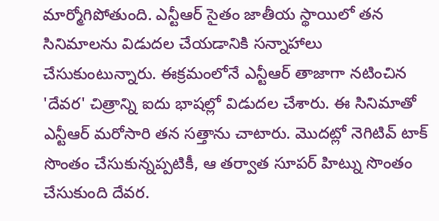మార్మోగిపోతుంది. ఎన్టీఆర్ సైతం జాతీయ స్థాయిలో తన సినిమాలను విడుదల చేయడానికి సన్నాహాలు చేసుకుంటున్నారు. ఈక్రమంలోనే ఎన్టీఆర్ తాజాగా నటించిన 'దేవర' చిత్రాన్ని ఐదు భాషల్లో విడుదల చేశారు. ఈ సినిమాతో ఎన్టీఆర్ మరోసారి తన సత్తాను చాటారు. మొదట్లో నెగిటివ్ టాక్ సొంతం చేసుకున్నప్పటికీ, ఆ తర్వాత సూపర్ హిట్ను సొంతం చేసుకుంది దేవర.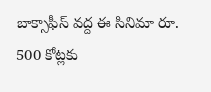బాక్సాఫీస్ వద్ద ఈ సినిమా రూ. 500 కోట్లకు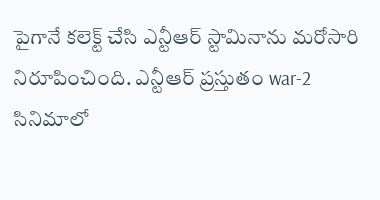పైగానే కలెక్ట్ చేసి ఎన్టీఆర్ స్టామినాను మరోసారి నిరూపించింది. ఎన్టీఆర్ ప్రస్తుతం war-2 సినిమాలో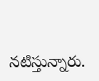నటిస్తున్నారు.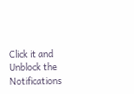Click it and Unblock the Notifications